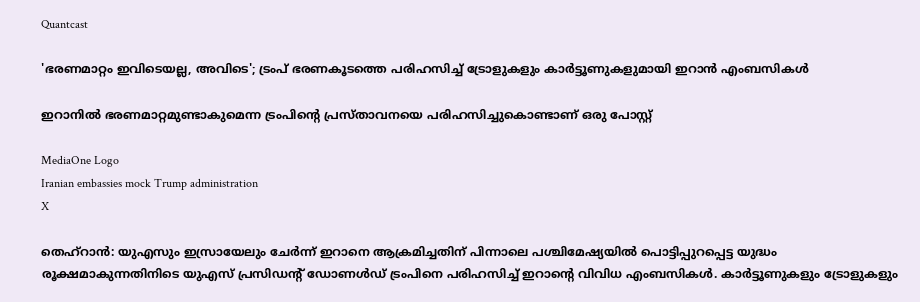Quantcast

'ഭരണമാറ്റം ഇവിടെയല്ല, അവിടെ'; ട്രംപ് ഭരണകൂടത്തെ പരിഹസിച്ച് ട്രോളുകളും കാര്‍ട്ടൂണുകളുമായി ഇറാന്‍ എംബസികള്‍

ഇറാനില്‍ ഭരണമാറ്റമുണ്ടാകുമെന്ന ട്രംപിൻ്റെ പ്രസ്താവനയെ പരിഹസിച്ചുകൊണ്ടാണ് ഒരു പോസ്റ്റ്

MediaOne Logo
Iranian embassies mock Trump administration
X

തെഹ്‌റാന്‍: യുഎസും ഇസ്രായേലും ചേര്‍ന്ന് ഇറാനെ ആക്രമിച്ചതിന് പിന്നാലെ പശ്ചിമേഷ്യയില്‍ പൊട്ടിപ്പുറപ്പെട്ട യുദ്ധം രൂക്ഷമാകുന്നതിനിടെ യുഎസ് പ്രസിഡന്റ് ഡോണള്‍ഡ് ട്രംപിനെ പരിഹസിച്ച് ഇറാന്റെ വിവിധ എംബസികള്‍. കാര്‍ട്ടൂണുകളും ട്രോളുകളും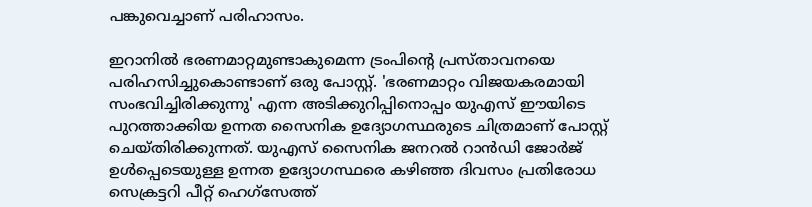പങ്കുവെച്ചാണ് പരിഹാസം.

ഇറാനില്‍ ഭരണമാറ്റമുണ്ടാകുമെന്ന ട്രംപിന്റെ പ്രസ്താവനയെ പരിഹസിച്ചുകൊണ്ടാണ് ഒരു പോസ്റ്റ്. 'ഭരണമാറ്റം വിജയകരമായി സംഭവിച്ചിരിക്കുന്നു' എന്ന അടിക്കുറിപ്പിനൊപ്പം യുഎസ് ഈയിടെ പുറത്താക്കിയ ഉന്നത സൈനിക ഉദ്യോഗസ്ഥരുടെ ചിത്രമാണ് പോസ്റ്റ് ചെയ്തിരിക്കുന്നത്. യുഎസ് സൈനിക ജനറല്‍ റാന്‍ഡി ജോര്‍ജ് ഉള്‍പ്പെടെയുള്ള ഉന്നത ഉദ്യോഗസ്ഥരെ കഴിഞ്ഞ ദിവസം പ്രതിരോധ സെക്രട്ടറി പീറ്റ് ഹെഗ്‌സേത്ത്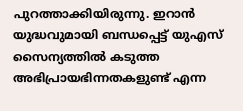പുറത്താക്കിയിരുന്നു. ഇറാന്‍ യുദ്ധവുമായി ബന്ധപ്പെട്ട് യുഎസ് സൈന്യത്തില്‍ കടുത്ത അഭിപ്രായഭിന്നതകളുണ്ട് എന്ന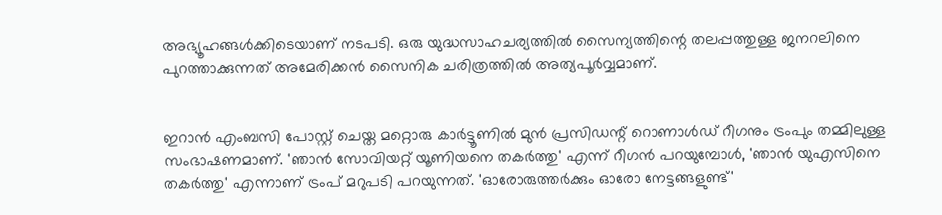അഭ്യൂഹങ്ങള്‍ക്കിടെയാണ് നടപടി. ഒരു യുദ്ധസാഹചര്യത്തില്‍ സൈന്യത്തിന്റെ തലപ്പത്തുള്ള ജനറലിനെ പുറത്താക്കുന്നത് അമേരിക്കന്‍ സൈനിക ചരിത്രത്തില്‍ അത്യപൂര്‍വ്വമാണ്.


ഇറാന്‍ എംബസി പോസ്റ്റ് ചെയ്ത മറ്റൊരു കാര്‍ട്ടൂണില്‍ മുന്‍ പ്രസിഡന്റ് റൊണാള്‍ഡ് റീഗനും ട്രംപും തമ്മിലുള്ള സംഭാഷണമാണ്. 'ഞാന്‍ സോവിയറ്റ് യൂണിയനെ തകര്‍ത്തു' എന്ന് റീഗന്‍ പറയുമ്പോള്‍, 'ഞാന്‍ യുഎസിനെ തകര്‍ത്തു' എന്നാണ് ട്രംപ് മറുപടി പറയുന്നത്. 'ഓരോരുത്തര്‍ക്കും ഓരോ നേട്ടങ്ങളുണ്ട്'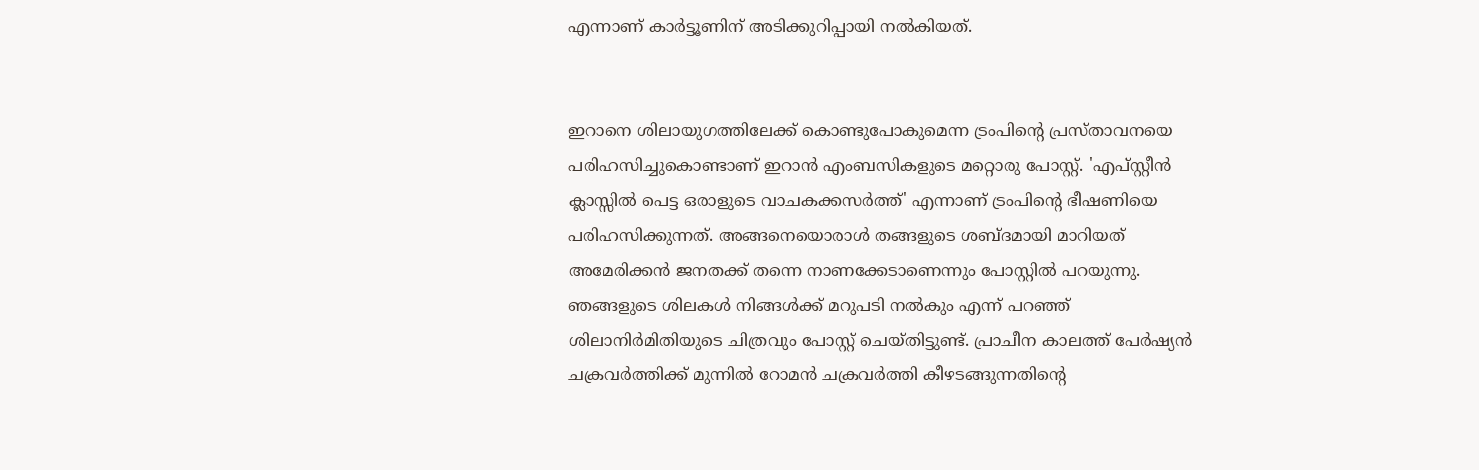എന്നാണ് കാര്‍ട്ടൂണിന് അടിക്കുറിപ്പായി നല്‍കിയത്.


ഇറാനെ ശിലായുഗത്തിലേക്ക് കൊണ്ടുപോകുമെന്ന ട്രംപിന്റെ പ്രസ്താവനയെ പരിഹസിച്ചുകൊണ്ടാണ് ഇറാന്‍ എംബസികളുടെ മറ്റൊരു പോസ്റ്റ്. 'എപ്സ്റ്റീന്‍ ക്ലാസ്സില്‍ പെട്ട ഒരാളുടെ വാചകക്കസര്‍ത്ത്' എന്നാണ് ട്രംപിന്റെ ഭീഷണിയെ പരിഹസിക്കുന്നത്. അങ്ങനെയൊരാള്‍ തങ്ങളുടെ ശബ്ദമായി മാറിയത് അമേരിക്കന്‍ ജനതക്ക് തന്നെ നാണക്കേടാണെന്നും പോസ്റ്റില്‍ പറയുന്നു. ഞങ്ങളുടെ ശിലകള്‍ നിങ്ങള്‍ക്ക് മറുപടി നല്‍കും എന്ന് പറഞ്ഞ് ശിലാനിര്‍മിതിയുടെ ചിത്രവും പോസ്റ്റ് ചെയ്തിട്ടുണ്ട്. പ്രാചീന കാലത്ത് പേര്‍ഷ്യന്‍ ചക്രവര്‍ത്തിക്ക് മുന്നില്‍ റോമന്‍ ചക്രവര്‍ത്തി കീഴടങ്ങുന്നതിന്റെ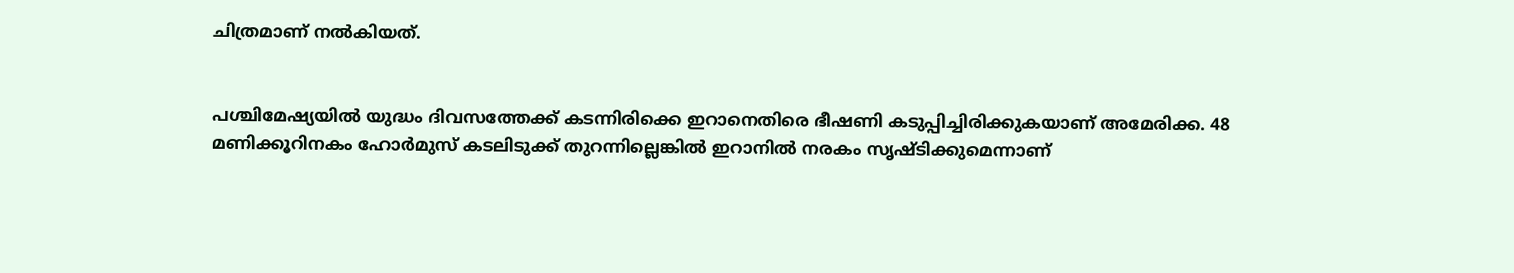ചിത്രമാണ് നല്‍കിയത്.


പശ്ചിമേഷ്യയില്‍ യുദ്ധം ദിവസത്തേക്ക് കടന്നിരിക്കെ ഇറാനെതിരെ ഭീഷണി കടുപ്പിച്ചിരിക്കുകയാണ് അമേരിക്ക. 48 മണിക്കൂറിനകം ഹോര്‍മുസ് കടലിടുക്ക് തുറന്നില്ലെങ്കില്‍ ഇറാനില്‍ നരകം സൃഷ്ടിക്കുമെന്നാണ്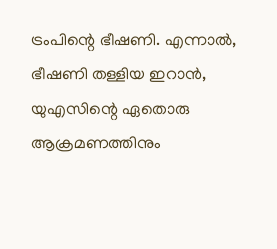ട്രംപിന്റെ ഭീഷണി. എന്നാല്‍, ഭീഷണി തള്ളിയ ഇറാന്‍, യുഎസിന്റെ ഏതൊരു ആക്രമണത്തിനും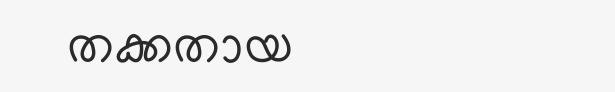തക്കതായ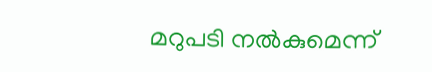മറുപടി നല്‍കുമെന്ന്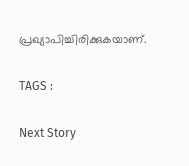പ്രഖ്യാപിച്ചിരിക്കുകയാണ്.

TAGS :

Next Story